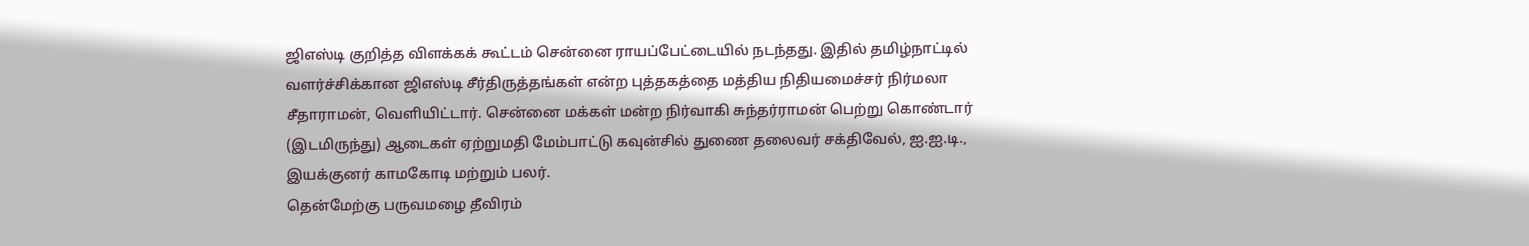ஜிஎஸ்டி குறித்த விளக்கக் கூட்டம் சென்னை ராயப்பேட்டையில் நடந்தது. இதில் தமிழ்நாட்டில் வளர்ச்சிக்கான ஜிஎஸ்டி சீர்திருத்தங்கள் என்ற புத்தகத்தை மத்திய நிதியமைச்சர் நிர்மலா சீதாராமன், வெளியிட்டார். சென்னை மக்கள் மன்ற நிர்வாகி சுந்தர்ராமன் பெற்று கொண்டார் (இடமிருந்து) ஆடைகள் ஏற்றுமதி மேம்பாட்டு கவுன்சில் துணை தலைவர் சக்திவேல், ஐ.ஐ.டி., இயக்குனர் காமகோடி மற்றும் பலர்.
தென்மேற்கு பருவமழை தீவிரம்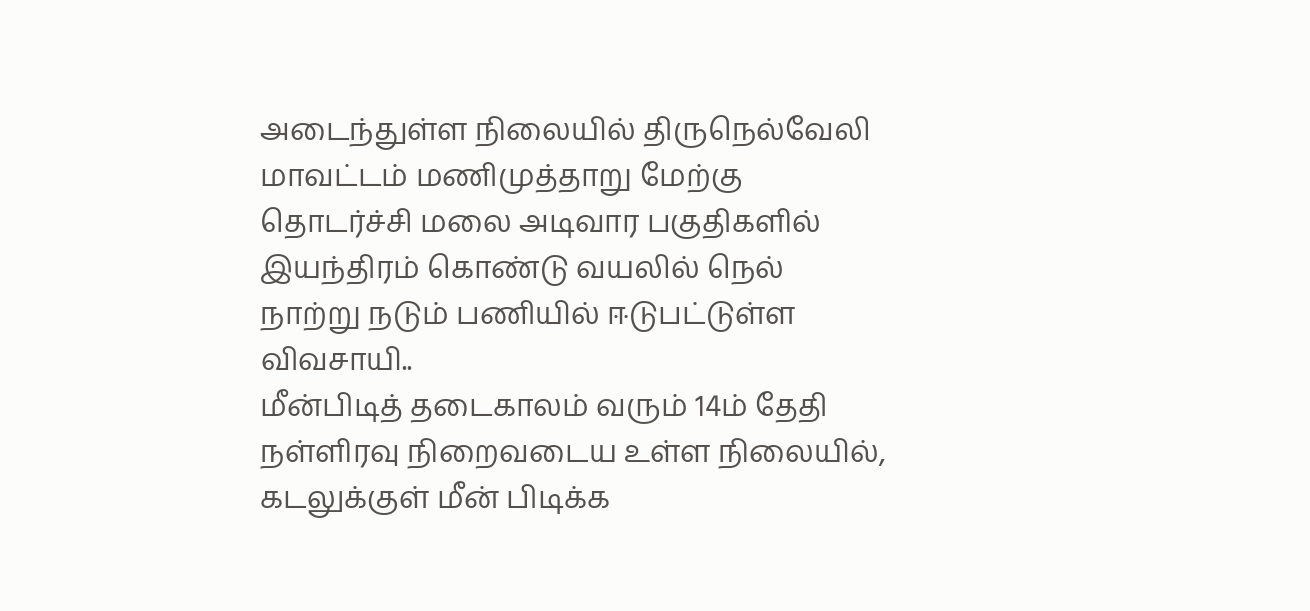அடைந்துள்ள நிலையில் திருநெல்வேலி மாவட்டம் மணிமுத்தாறு மேற்கு தொடர்ச்சி மலை அடிவார பகுதிகளில் இயந்திரம் கொண்டு வயலில் நெல் நாற்று நடும் பணியில் ஈடுபட்டுள்ள விவசாயி..
மீன்பிடித் தடைகாலம் வரும் 14ம் தேதி நள்ளிரவு நிறைவடைய உள்ள நிலையில், கடலுக்குள் மீன் பிடிக்க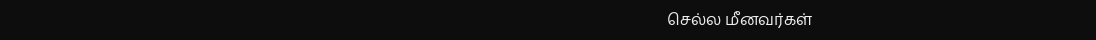செல்ல மீனவர்கள்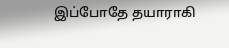இப்போதே தயாராகி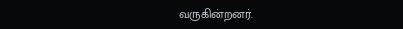வருகின்றனர்.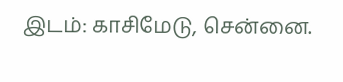இடம்: காசிமேடு, சென்னை.